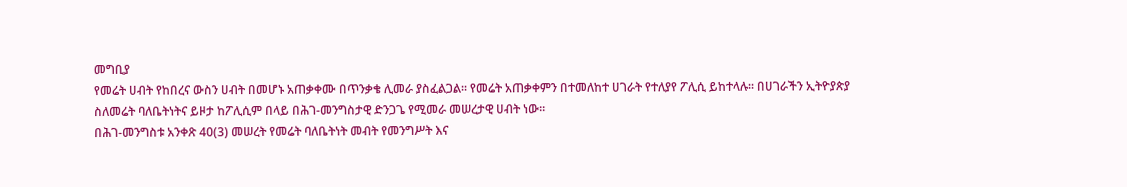መግቢያ
የመሬት ሀብት የከበረና ውስን ሀብት በመሆኑ አጠቃቀሙ በጥንቃቄ ሊመራ ያስፈልጋል፡፡ የመሬት አጠቃቀምን በተመለከተ ሀገራት የተለያየ ፖሊሲ ይከተላሉ፡፡ በሀገራችን ኢትዮያጵያ ስለመሬት ባለቤትነትና ይዞታ ከፖሊሲም በላይ በሕገ-መንግስታዊ ድንጋጌ የሚመራ መሠረታዊ ሀብት ነው፡፡
በሕገ-መንግስቱ አንቀጽ 40(3) መሠረት የመሬት ባለቤትነት መብት የመንግሥት እና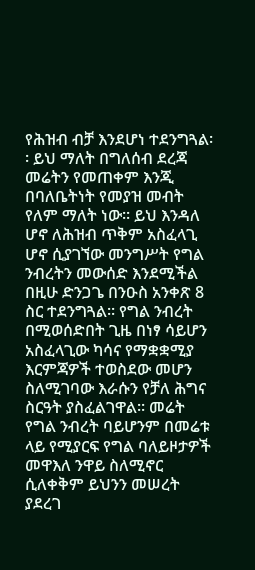የሕዝብ ብቻ እንደሆነ ተደንግጓል፡፡ ይህ ማለት በግለሰብ ደረጃ መሬትን የመጠቀም እንጂ በባለቤትነት የመያዝ መብት የለም ማለት ነው፡፡ ይህ እንዳለ ሆኖ ለሕዝብ ጥቅም አስፈላጊ ሆኖ ሲያገኘው መንግሥት የግል ንብረትን መውሰድ እንደሚችል በዚሁ ድንጋጌ በንዑስ አንቀጽ 8 ስር ተደንግጓል፡፡ የግል ንብረት በሚወሰድበት ጊዜ በነፃ ሳይሆን አስፈላጊው ካሳና የማቋቋሚያ እርምጃዎች ተወስደው መሆን ስለሚገባው እራሱን የቻለ ሕግና ስርዓት ያስፈልገዋል፡፡ መሬት የግል ንብረት ባይሆንም በመሬቱ ላይ የሚያርፍ የግል ባለይዞታዎች መዋእለ ንዋይ ስለሚኖር ሲለቀቅም ይህንን መሠረት ያደረገ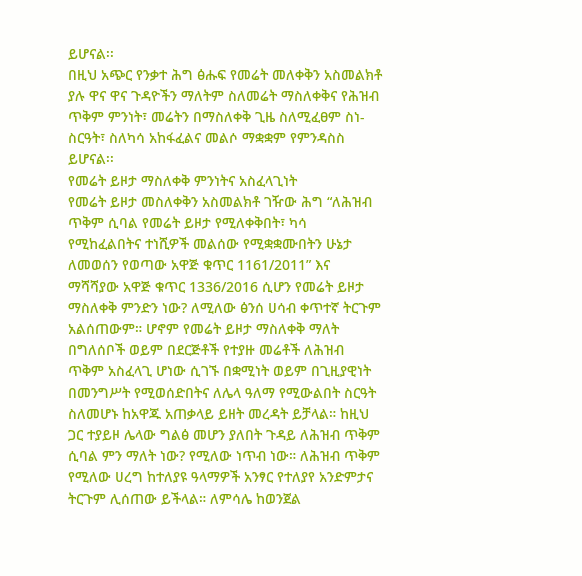ይሆናል፡፡
በዚህ አጭር የንቃተ ሕግ ፅሑፍ የመሬት መለቀቅን አስመልክቶ ያሉ ዋና ዋና ጉዳዮችን ማለትም ስለመሬት ማስለቀቅና የሕዝብ ጥቅም ምንነት፣ መሬትን በማስለቀቅ ጊዜ ስለሚፈፀም ስነ-ስርዓት፣ ስለካሳ አከፋፈልና መልሶ ማቋቋም የምንዳስስ ይሆናል፡፡
የመሬት ይዞታ ማስለቀቅ ምንነትና አስፈላጊነት
የመሬት ይዞታ መስለቀቅን አስመልክቶ ገዥው ሕግ “ለሕዝብ ጥቅም ሲባል የመሬት ይዞታ የሚለቀቅበት፣ ካሳ የሚከፈልበትና ተነሺዎች መልሰው የሚቋቋሙበትን ሁኔታ ለመወሰን የወጣው አዋጅ ቁጥር 1161/2011” እና ማሻሻያው አዋጅ ቁጥር 1336/2016 ሲሆን የመሬት ይዞታ ማስለቀቅ ምንድን ነው? ለሚለው ፅንሰ ሀሳብ ቀጥተኛ ትርጉም አልሰጠውም። ሆኖም የመሬት ይዞታ ማስለቀቅ ማለት በግለሰቦች ወይም በደርጅቶች የተያዙ መሬቶች ለሕዝብ ጥቅም አስፈላጊ ሆነው ሲገኙ በቋሚነት ወይም በጊዚያዊነት በመንግሥት የሚወሰድበትና ለሌላ ዓለማ የሚውልበት ስርዓት ስለመሆኑ ከአዋጁ አጠቃላይ ይዘት መረዳት ይቻላል። ከዚህ ጋር ተያይዞ ሌላው ግልፅ መሆን ያለበት ጉዳይ ለሕዝብ ጥቅም ሲባል ምን ማለት ነው? የሚለው ነጥብ ነው። ለሕዝብ ጥቅም የሚለው ሀረግ ከተለያዩ ዓላማዎች አንፃር የተለያየ አንድምታና ትርጉም ሊሰጠው ይችላል። ለምሳሌ ከወንጀል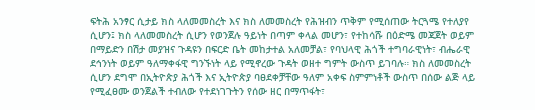ፍትሕ አንፃር ሲታይ ክስ ላለመመስረት እና ክስ ለመመስረት የሕዝብን ጥቅም የሚሰጠው ትርጓሜ የተለያየ ሲሆን፤ ክስ ላለመመስረት ሲሆን የወንጀሉ ዓይነት በጣም ቀላል መሆን፣ የተከሳሹ በዕድሜ መጃጀት ወይም በማይድን በሽታ መያዝና ጉዳዩን በፍርድ ቤት መከታተል አለመቻል፣ የባህላዊ ሕጎች ተግባራዊነት፣ ብሔራዊ ደኅንነት ወይም ዓለማቀፋዊ ግንኙነት ላይ የሚኖረው ጉዳት ወዘተ ግምት ውስጥ ይገባሉ። ክስ ለመመስረት ሲሆን ደግሞ በኢትዮጵያ ሕጎች እና ኢትዮጵያ ባፀደቀቻቸው ዓለም አቀፍ ስምምነቶች ውስጥ በሰው ልጅ ላይ የሚፈፀሙ ወንጀልች ተብለው የተደነገጉትን የሰው ዘር በማጥፋት፣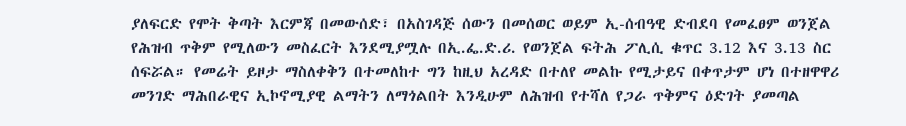ያለፍርድ የሞት ቅጣት እርምጃ በመውሰድ፣ በአስገዳጅ ሰውን በመሰወር ወይም ኢ-ሰብዓዊ ድብደባ የመፈፀም ወንጀል የሕዝብ ጥቅም የሚለውን መስፈርት እንደሚያሟሉ በኢ.ፌ.ድ.ሪ. የወንጀል ፍትሕ ፖሊሲ ቁጥር 3.12 እና 3.13 ስር ሰፍሯል። የመሬት ይዞታ ማስለቀቅን በተመለከተ ግን ከዚህ አረዳድ በተለየ መልኩ የሚታይና በቀጥታም ሆነ በተዘዋዋሪ መንገድ ማሕበራዊና ኢኮኖሚያዊ ልማትን ለማጎልበት እንዲሁም ለሕዝብ የተሻለ የጋራ ጥቅምና ዕድገት ያመጣል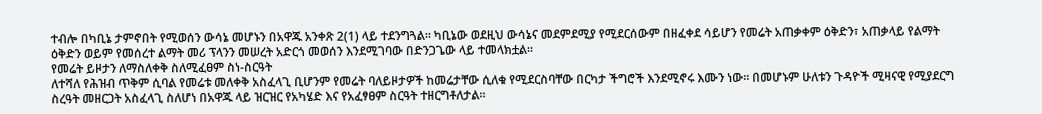ተብሎ በካቢኔ ታምኖበት የሚወሰን ውሳኔ መሆኑን በአዋጁ አንቀጽ 2(1) ላይ ተደንግጓል። ካቢኔው ወደዚህ ውሳኔና መደምደሚያ የሚደርሰውም በዘፈቀደ ሳይሆን የመሬት አጠቃቀም ዕቅድን፣ አጠቃላይ የልማት ዕቅድን ወይም የመሰረተ ልማት መሪ ፕላንን መሠረት አድርጎ መወሰን እንደሚገባው በድንጋጌው ላይ ተመላክቷል።
የመሬት ይዞታን ለማስለቀቅ ስለሚፈፀም ስነ-ስርዓት
ለተሻለ የሕዝብ ጥቅም ሲባል የመሬቱ መለቀቅ አስፈላጊ ቢሆንም የመሬት ባለይዞታዎች ከመሬታቸው ሲለቁ የሚደርስባቸው በርካታ ችግሮች እንደሚኖሩ እሙን ነው። በመሆኑም ሁለቱን ጉዳዮች ሚዛናዊ የሚያደርግ ስረዓት መዘርጋት አስፈላጊ ስለሆነ በአዋጁ ላይ ዝርዝር የአካሄድ እና የአፈፃፀም ስርዓት ተዘርግቶለታል።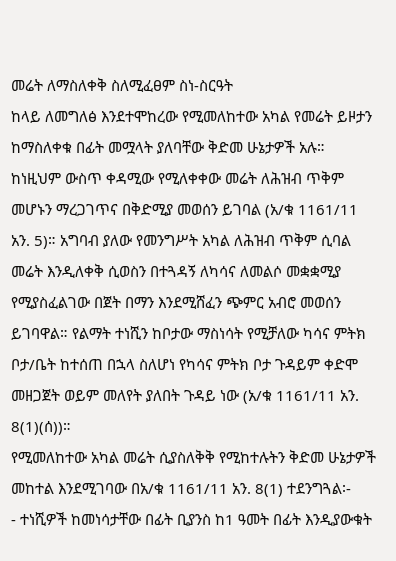መሬት ለማስለቀቅ ስለሚፈፀም ስነ-ስርዓት
ከላይ ለመግለፅ እንደተሞከረው የሚመለከተው አካል የመሬት ይዞታን ከማስለቀቁ በፊት መሟላት ያለባቸው ቅድመ ሁኔታዎች አሉ። ከነዚህም ውስጥ ቀዳሚው የሚለቀቀው መሬት ለሕዝብ ጥቅም መሆኑን ማረጋገጥና በቅድሚያ መወሰን ይገባል (አ/ቁ 1161/11 አን. 5)። አግባብ ያለው የመንግሥት አካል ለሕዝብ ጥቅም ሲባል መሬት እንዲለቀቅ ሲወስን በተጓዳኝ ለካሳና ለመልሶ መቋቋሚያ የሚያስፈልገው በጀት በማን እንደሚሸፈን ጭምር አብሮ መወሰን ይገባዋል። የልማት ተነሺን ከቦታው ማስነሳት የሚቻለው ካሳና ምትክ ቦታ/ቤት ከተሰጠ በኋላ ስለሆነ የካሳና ምትክ ቦታ ጉዳይም ቀድሞ መዘጋጀት ወይም መለየት ያለበት ጉዳይ ነው (አ/ቁ 1161/11 አን. 8(1)(ሰ))።
የሚመለከተው አካል መሬት ሲያስለቅቅ የሚከተሉትን ቅድመ ሁኔታዎች መከተል እንደሚገባው በአ/ቁ 1161/11 አን. 8(1) ተደንግጓል፡-
- ተነሺዎች ከመነሳታቸው በፊት ቢያንስ ከ1 ዓመት በፊት እንዲያውቁት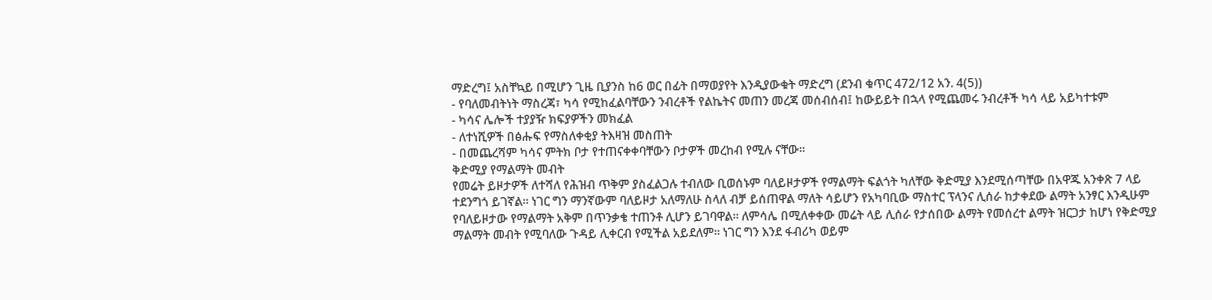ማድረግ፤ አስቸኳይ በሚሆን ጊዜ ቢያንስ ከ6 ወር በፊት በማወያየት እንዲያውቁት ማድረግ (ደንብ ቁጥር 472/12 አን. 4(5))
- የባለመብትነት ማስረጃ፣ ካሳ የሚከፈልባቸውን ንብረቶች የልኬትና መጠን መረጃ መሰብሰብ፤ ከውይይት በኋላ የሚጨመሩ ንብረቶች ካሳ ላይ አይካተቱም
- ካሳና ሌሎች ተያያዥ ክፍያዎችን መክፈል
- ለተነሺዎች በፅሑፍ የማስለቀቂያ ትእዛዝ መስጠት
- በመጨረሻም ካሳና ምትክ ቦታ የተጠናቀቀባቸውን ቦታዎች መረከብ የሚሉ ናቸው።
ቅድሚያ የማልማት መብት
የመሬት ይዞታዎች ለተሻለ የሕዝብ ጥቅም ያስፈልጋሉ ተብለው ቢወሰኑም ባለይዞታዎች የማልማት ፍልጎት ካለቸው ቅድሚያ እንደሚሰጣቸው በአዋጁ አንቀጽ 7 ላይ ተደንግጎ ይገኛል። ነገር ግን ማንኛውም ባለይዞታ አለማለሁ ስላለ ብቻ ይሰጠዋል ማለት ሳይሆን የአካባቢው ማስተር ፕላንና ሊሰራ ከታቀደው ልማት አንፃር እንዲሁም የባለይዞታው የማልማት አቅም በጥንቃቄ ተጠንቶ ሊሆን ይገባዋል። ለምሳሌ በሚለቀቀው መሬት ላይ ሊሰራ የታሰበው ልማት የመሰረተ ልማት ዝርጋታ ከሆነ የቅድሚያ ማልማት መብት የሚባለው ጉዳይ ሊቀርብ የሚችል አይደለም። ነገር ግን እንደ ፋብሪካ ወይም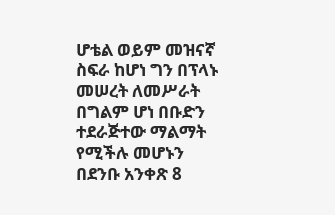ሆቴል ወይም መዝናኛ ስፍራ ከሆነ ግን በፕላኑ መሠረት ለመሥራት በግልም ሆነ በቡድን ተደራጅተው ማልማት የሚችሉ መሆኑን በደንቡ አንቀጽ 8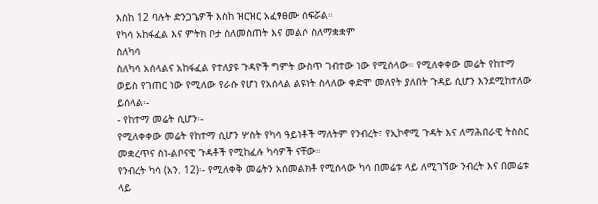እስከ 12 ባሉት ድንጋጌዎች እስከ ዝርዝር አፈፃፀሙ ሰፍሯል።
የካሳ አከፋፈል እና ምትክ ቦታ ስለመስጠት እና መልሶ ስለማቋቋም
ስለካሳ
ስለካሳ አሰላልና አከፋፈል የተለያዩ ጉዳዮች ግምት ውስጥ ገብተው ነው የሚሰላው። የሚለቀቀው መሬት የከተማ ወይስ የገጠር ነው የሚለው የራሱ የሆነ የአሰላል ልዩነት ስላለው ቀድሞ መለየት ያለበት ጉዳይ ሲሆን እንደሚከተለው ይሰላል፡-
- የከተማ መሬት ሲሆን፡-
የሚለቀቀው መሬት የከተማ ሲሆን ሦስት የካሳ ዓይነቶች ማለትም የንብረት፣ የኢኮኖሚ ጉዳት እና ለማሕበራዊ ትስስር መቋረጥና ስነ-ልቦናዊ ጉዳቶች የሚከፈሉ ካሳዎች ናቸው።
የንብረት ካሳ (አን. 12)፡- የሚለቀቅ መሬትን አሰመልክቶ የሚሰላው ካሳ በመሬቱ ላይ ለሚገኘው ንብረት እና በመሬቱ ላይ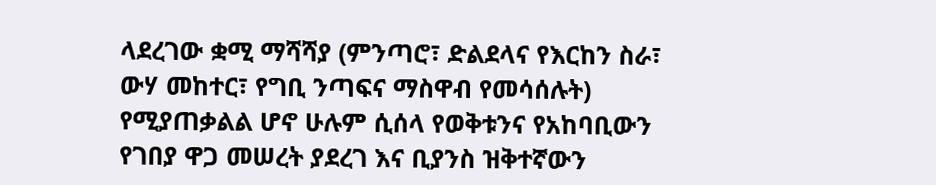ላደረገው ቋሚ ማሻሻያ (ምንጣሮ፣ ድልደላና የእርከን ስራ፣ ውሃ መከተር፣ የግቢ ንጣፍና ማስዋብ የመሳሰሉት) የሚያጠቃልል ሆኖ ሁሉም ሲሰላ የወቅቱንና የአከባቢውን የገበያ ዋጋ መሠረት ያደረገ እና ቢያንስ ዝቅተኛውን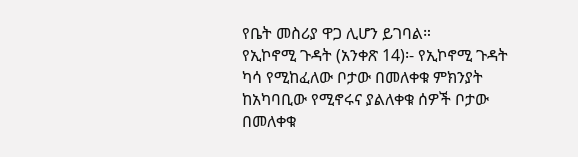የቤት መስሪያ ዋጋ ሊሆን ይገባል።
የኢኮኖሚ ጉዳት (አንቀጽ 14)፡- የኢኮኖሚ ጉዳት ካሳ የሚከፈለው ቦታው በመለቀቁ ምክንያት ከአካባቢው የሚኖሩና ያልለቀቁ ሰዎች ቦታው በመለቀቁ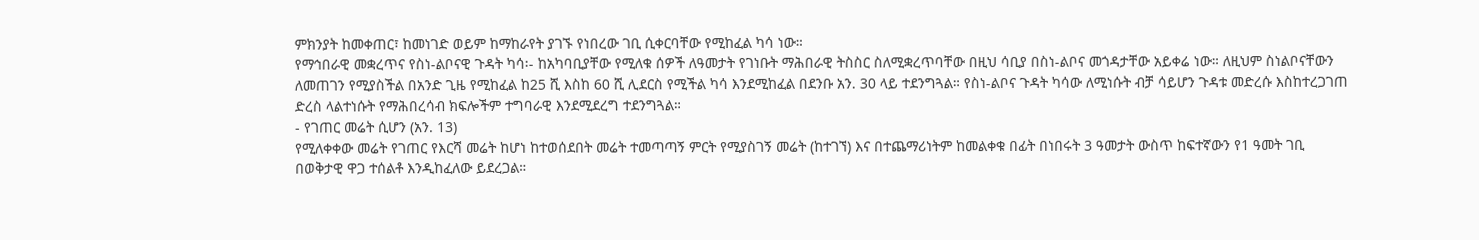ምክንያት ከመቀጠር፣ ከመነገድ ወይም ከማከራየት ያገኙ የነበረው ገቢ ሲቀርባቸው የሚከፈል ካሳ ነው።
የማኅበራዊ መቋረጥና የስነ-ልቦናዊ ጉዳት ካሳ፡- ከአካባቢያቸው የሚለቁ ሰዎች ለዓመታት የገነቡት ማሕበራዊ ትስስር ስለሚቋረጥባቸው በዚህ ሳቢያ በስነ-ልቦና መጎዳታቸው አይቀሬ ነው። ለዚህም ስነልቦናቸውን ለመጠገን የሚያስችል በአንድ ጊዜ የሚከፈል ከ25 ሺ እስከ 60 ሺ ሊደርስ የሚችል ካሳ እንደሚከፈል በደንቡ አን. 30 ላይ ተደንግጓል። የስነ-ልቦና ጉዳት ካሳው ለሚነሱት ብቻ ሳይሆን ጉዳቱ መድረሱ እስከተረጋገጠ ድረስ ላልተነሱት የማሕበረሳብ ክፍሎችም ተግባራዊ እንደሚደረግ ተደንግጓል።
- የገጠር መሬት ሲሆን (አን. 13)
የሚለቀቀው መሬት የገጠር የእርሻ መሬት ከሆነ ከተወሰደበት መሬት ተመጣጣኝ ምርት የሚያስገኝ መሬት (ከተገኘ) እና በተጨማሪነትም ከመልቀቁ በፊት በነበሩት 3 ዓመታት ውስጥ ከፍተኛውን የ1 ዓመት ገቢ በወቅታዊ ዋጋ ተሰልቶ እንዲከፈለው ይደረጋል።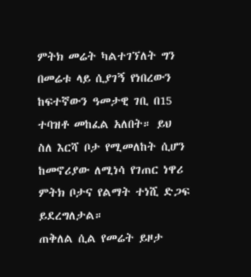ምትክ መሬት ካልተገኘለት ግን በመሬቱ ላይ ሲያገኝ የነበረውን ከፍተኛውን ዓመታዊ ገቢ በ15 ተባዝቶ መከፈል አለበት። ይህ ስለ እርሻ ቦታ የሚመለከት ሲሆን ከመኖሪያው ለሚነሳ የገጠር ነዋሪ ምትክ ቦታና የልማት ተነሺ ድጋፍ ይደረግለታል።
ጠቅለል ሲል የመሬት ይዞታ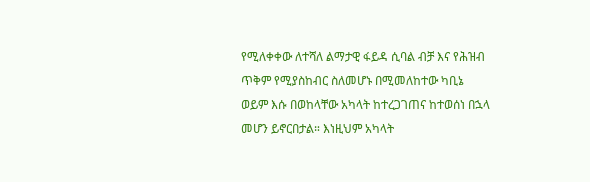የሚለቀቀው ለተሻለ ልማታዊ ፋይዳ ሲባል ብቻ እና የሕዝብ ጥቅም የሚያስከብር ስለመሆኑ በሚመለከተው ካቢኔ ወይም እሱ በወከላቸው አካላት ከተረጋገጠና ከተወሰነ በኋላ መሆን ይኖርበታል። እነዚህም አካላት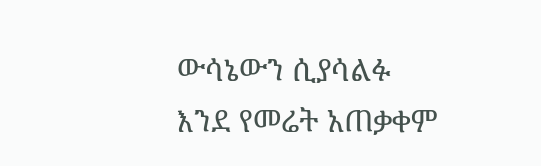ውሳኔውን ሲያሳልፉ እንደ የመሬት አጠቃቀም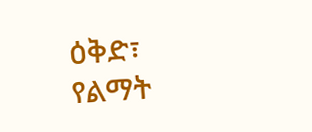ዕቅድ፣ የልማት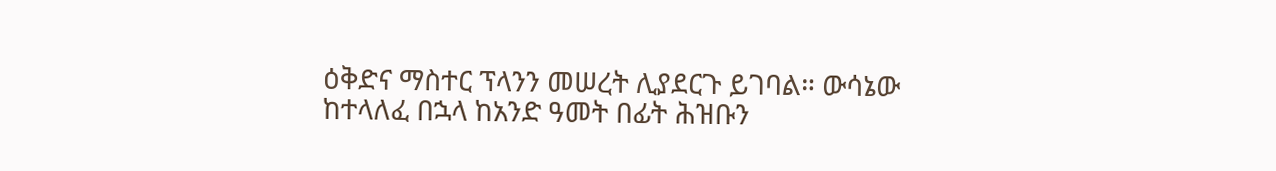ዕቅድና ማስተር ፕላንን መሠረት ሊያደርጉ ይገባል። ውሳኔው ከተላለፈ በኋላ ከአንድ ዓመት በፊት ሕዝቡን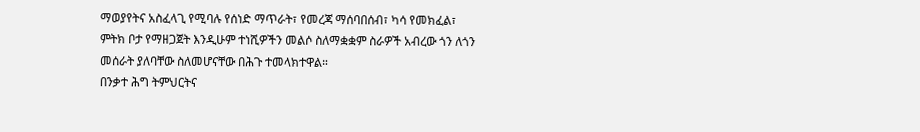ማወያየትና አስፈላጊ የሚባሉ የሰነድ ማጥራት፣ የመረጃ ማሰባበሰብ፣ ካሳ የመክፈል፣ ምትክ ቦታ የማዘጋጀት እንዲሁም ተነሺዎችን መልሶ ስለማቋቋም ስራዎች አብረው ጎን ለጎን መሰራት ያለባቸው ስለመሆናቸው በሕጉ ተመላክተዋል።
በንቃተ ሕግ ትምህርትና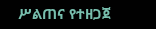ሥልጠና የተዘጋጀ